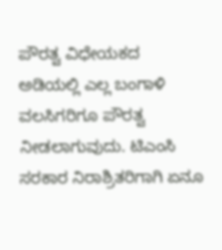ಪೌರತ್ವ ವಿಧೇಯಕದ ಅಡಿಯಲ್ಲಿ ಎಲ್ಲ ಬಂಗಾಳಿ ವಲಸಿಗರಿಗೂ ಪೌರತ್ವ ನೀಡಲಾಗುವುದು. ಟಿಎಂಸಿ ಸರಕಾರ ನಿರಾಶ್ರಿತರಿಗಾಗಿ ಏನೂ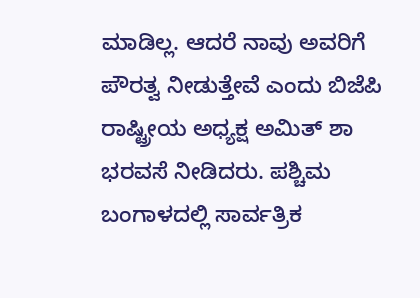ಮಾಡಿಲ್ಲ. ಆದರೆ ನಾವು ಅವರಿಗೆ ಪೌರತ್ವ ನೀಡುತ್ತೇವೆ ಎಂದು ಬಿಜೆಪಿ ರಾಷ್ಟ್ರೀಯ ಅಧ್ಯಕ್ಷ ಅಮಿತ್ ಶಾ ಭರವಸೆ ನೀಡಿದರು. ಪಶ್ಚಿಮ ಬಂಗಾಳದಲ್ಲಿ ಸಾರ್ವತ್ರಿಕ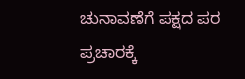ಚುನಾವಣೆಗೆ ಪಕ್ಷದ ಪರ ಪ್ರಚಾರಕ್ಕೆ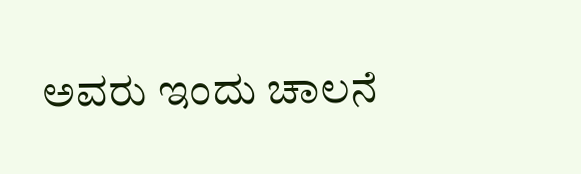ಅವರು ಇಂದು ಚಾಲನೆ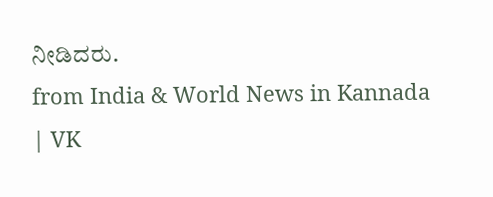ನೀಡಿದರು.
from India & World News in Kannada | VK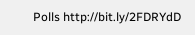Polls http://bit.ly/2FDRYdD